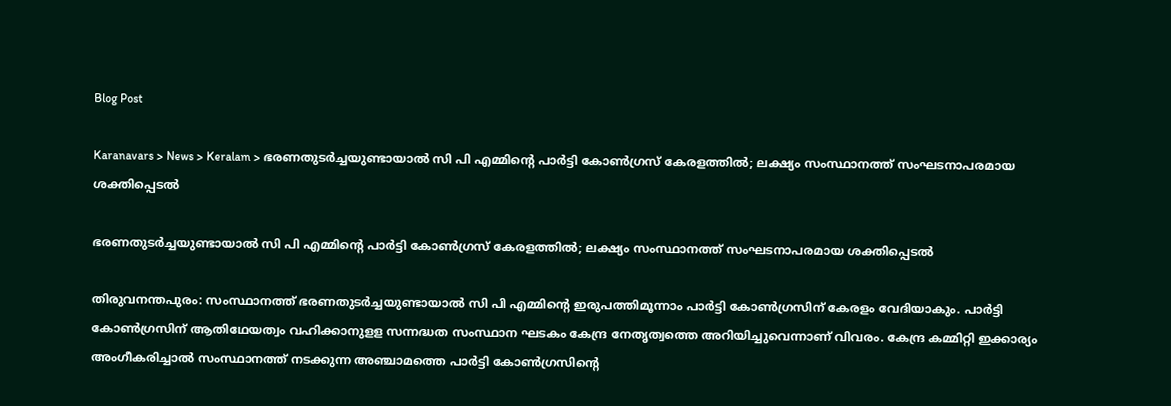Blog Post

Karanavars > News > Keralam > ഭരണതുടര്‍ച്ചയുണ്ടായാല്‍ സി പി എമ്മിന്റെ പാര്‍ട്ടി കോണ്‍ഗ്രസ് കേരളത്തില്‍; ലക്ഷ്യം സംസ്ഥാനത്ത് സംഘടനാപരമായ ശക്തിപ്പെടല്‍

ഭരണതുടര്‍ച്ചയുണ്ടായാല്‍ സി പി എമ്മിന്റെ പാര്‍ട്ടി കോണ്‍ഗ്രസ് കേരളത്തില്‍; ലക്ഷ്യം സംസ്ഥാനത്ത് സംഘടനാപരമായ ശക്തിപ്പെടല്‍

തിരുവനന്തപുരം: സംസ്ഥാനത്ത് ഭരണതുടര്‍ച്ചയുണ്ടായാല്‍ സി പി എമ്മിന്റെ ഇരുപത്തിമൂന്നാം പാര്‍ട്ടി കോണ്‍ഗ്രസിന് കേരളം വേദിയാകും. പാര്‍ട്ടി കോണ്‍ഗ്രസിന് ആതിഥേയത്വം വഹിക്കാനുളള സന്നദ്ധത സംസ്ഥാന ഘടകം കേന്ദ്ര നേതൃത്വത്തെ അറിയിച്ചുവെന്നാണ് വിവരം. കേന്ദ്ര കമ്മിറ്റി ഇക്കാര്യം അംഗീകരിച്ചാല്‍ സംസ്ഥാനത്ത് നടക്കുന്ന അഞ്ചാമത്തെ പാര്‍ട്ടി കോണ്‍ഗ്രസിന്റെ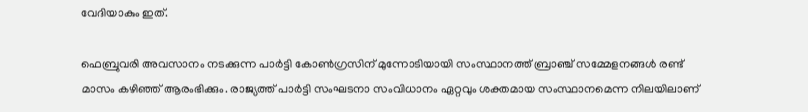വേദിയാകും ഇത്.

ഫെബ്രുവരി അവസാനം നടക്കുന്ന പാര്‍ട്ടി കോണ്‍ഗ്രസിന് മുന്നോടിയായി സംസ്ഥാനത്ത് ബ്രാഞ്ച് സമ്മേളനങ്ങള്‍ രണ്ട് മാസം കഴിഞ്ഞ് ആരംഭിക്കും. രാജ്യത്ത് പാര്‍ട്ടി സംഘടനാ സംവിധാനം ഏറ്റവും ശക്തമായ സംസ്ഥാനമെന്ന നിലയിലാണ്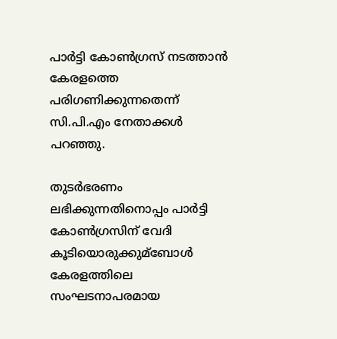പാര്‍ട്ടി കോണ്‍ഗ്രസ് നടത്താന്‍ കേരളത്തെ പരിഗണിക്കുന്നതെന്ന് സി.പി.എം നേതാക്കള്‍ പറഞ്ഞു.

തുടര്‍ഭരണം ലഭിക്കുന്നതിനൊപ്പം പാര്‍ട്ടി കോണ്‍ഗ്രസിന് വേദി കൂടിയൊരുക്കുമ്ബോള്‍ കേരളത്തിലെ സംഘടനാപരമായ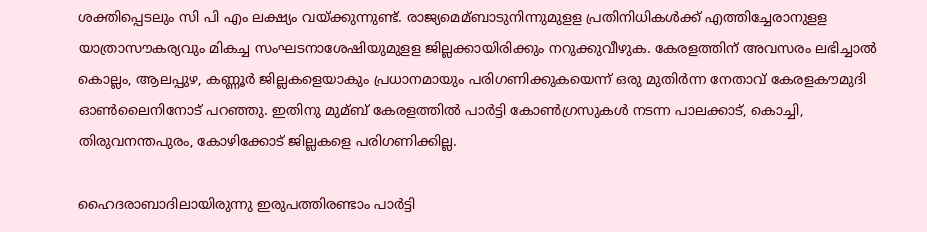ശക്തിപ്പെടലും സി പി എം ലക്ഷ്യം വയ്‌ക്കുന്നുണ്ട്. രാജ്യമെമ്ബാടുനിന്നുമുളള പ്രതിനിധികള്‍ക്ക് എത്തിച്ചേരാനുളള യാത്രാസൗകര്യവും മികച്ച സംഘടനാശേഷിയുമുളള ജില്ലക്കായിരിക്കും നറുക്കുവീഴുക. കേരളത്തിന് അവസരം ലഭിച്ചാല്‍ കൊല്ലം, ആലപ്പുഴ, കണ്ണൂര്‍ ജില്ലകളെയാകും പ്രധാനമായും പരിഗണിക്കുകയെന്ന് ഒരു മുതിര്‍ന്ന നേതാവ് കേരളകൗമുദി ഓണ്‍ലൈനിനോട് പറഞ്ഞു. ഇതിനു മുമ്ബ് കേരളത്തില്‍ പാര്‍ട്ടി കോണ്‍ഗ്രസുകള്‍ നടന്ന പാലക്കാട്, കൊച്ചി, തിരുവനന്തപുരം, കോഴിക്കോട് ജില്ലകളെ പരിഗണിക്കില്ല.

ഹൈദരാബാദിലായിരുന്നു ഇരുപത്തിരണ്ടാം പാര്‍ട്ടി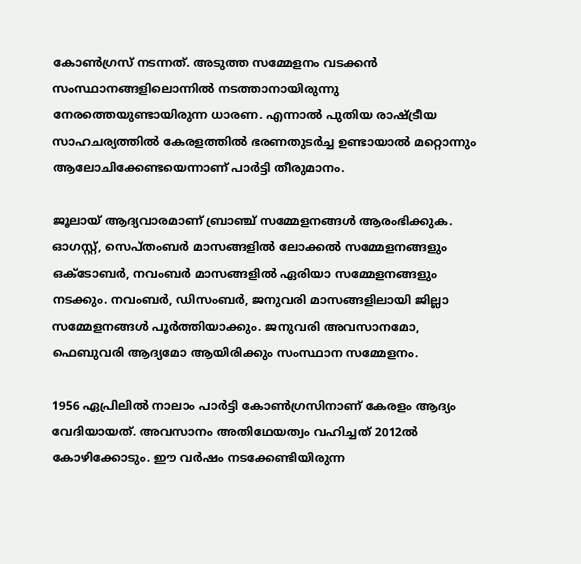കോണ്‍ഗ്രസ് നടന്നത്. അടുത്ത സമ്മേളനം വടക്കന്‍ സംസ്ഥാനങ്ങളിലൊന്നില്‍ നടത്താനായിരുന്നു നേരത്തെയുണ്ടായിരുന്ന ധാരണ. എന്നാല്‍ പുതിയ രാഷ്ട്രീയ സാഹചര്യത്തില്‍ കേരളത്തില്‍ ഭരണതുടര്‍ച്ച ഉണ്ടായാല്‍ മറ്റൊന്നും ആലോചിക്കേണ്ടയെന്നാണ് പാര്‍ട്ടി തീരുമാനം.

ജൂലായ് ആദ്യവാരമാണ് ബ്രാഞ്ച് സമ്മേളനങ്ങള്‍ ആരംഭിക്കുക. ഓഗസ്റ്റ്, സെപ്‌തംബര്‍ മാസങ്ങളില്‍ ലോക്കല്‍ സമ്മേളനങ്ങളും ഒക്ടോബര്‍, നവംബര്‍ മാസങ്ങളില്‍ ഏരിയാ സമ്മേളനങ്ങളും നടക്കും. നവംബര്‍, ഡിസംബര്‍, ജനുവരി മാസങ്ങളിലായി ജില്ലാ സമ്മേളനങ്ങള്‍ പൂര്‍ത്തിയാക്കും. ജനുവരി അവസാനമോ, ഫെബുവരി ആദ്യമോ ആയിരിക്കും സംസ്ഥാന സമ്മേളനം.

1956 ഏപ്രിലില്‍ നാലാം പാര്‍ട്ടി കോണ്‍ഗ്രസിനാണ് കേരളം ആദ്യം വേദിയായത്. അവസാനം അതിഥേയത്വം വഹിച്ചത് 2012ല്‍ കോഴിക്കോടും. ഈ വര്‍ഷം നടക്കേണ്ടിയിരുന്ന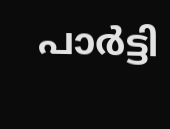പാര്‍ട്ടി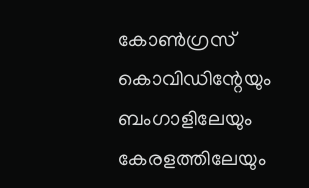കോണ്‍ഗ്രസ് കൊവിഡിന്റേയും ബംഗാളിലേയും കേരളത്തിലേയും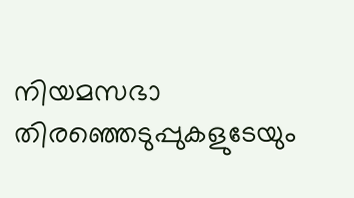നിയമസഭാ തിരഞ്ഞെടുപ്പുകളുടേയും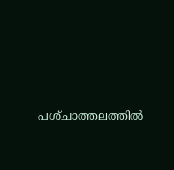പശ്‌ചാത്തലത്തില്‍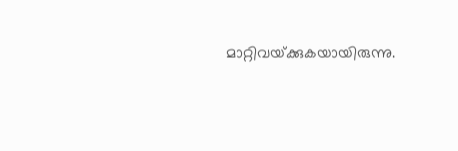മാറ്റിവയ്‌ക്കുകയായിരുന്നു.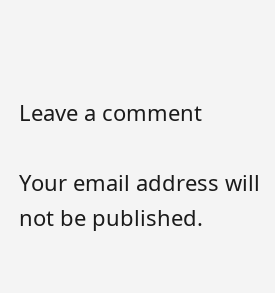Leave a comment

Your email address will not be published.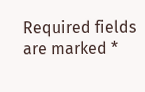Required fields are marked *